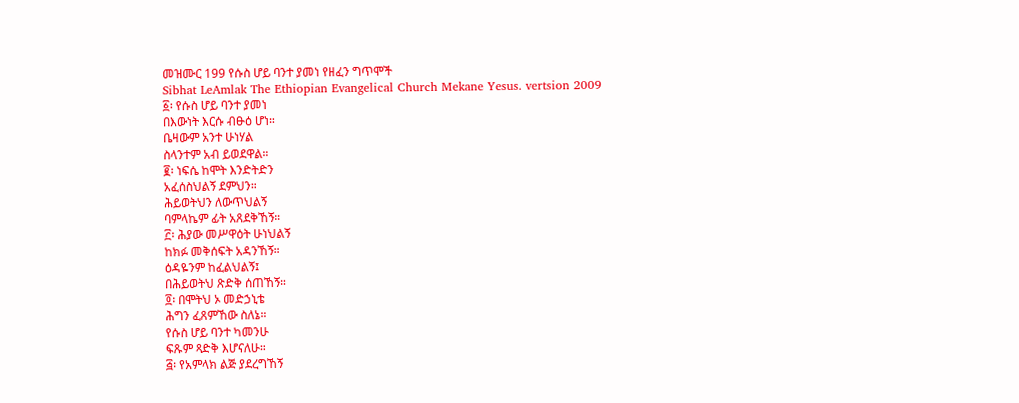መዝሙር 199 የሱስ ሆይ ባንተ ያመነ የዘፈን ግጥሞች
Sibhat LeAmlak The Ethiopian Evangelical Church Mekane Yesus. vertsion 2009
፩፡ የሱስ ሆይ ባንተ ያመነ
በእውነት እርሱ ብፁዕ ሆነ።
ቤዛውም አንተ ሁነሃል
ስላንተም አብ ይወደዋል።
፪፡ ነፍሴ ከሞት እንድትድን
አፈሰስህልኝ ደምህን።
ሕይወትህን ለውጥህልኝ
ባምላኬም ፊት አጸደቅኸኝ።
፫፡ ሕያው መሥዋዕት ሁነህልኝ
ከክፉ መቅሰፍት አዳንኸኝ።
ዕዳዬንም ከፈልህልኝ፤
በሕይወትህ ጽድቅ ሰጠኸኝ።
፬፡ በሞትህ ኦ መድኃኒቴ
ሕግን ፈጸምኸው ስለኔ።
የሱስ ሆይ ባንተ ካመንሁ
ፍጹም ጻድቅ እሆናለሁ።
፭፡ የአምላክ ልጅ ያደረግኸኝ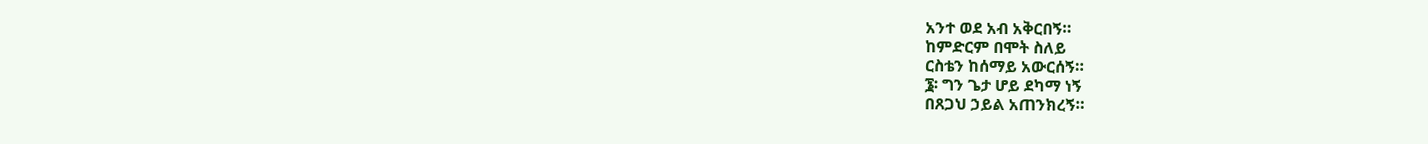አንተ ወደ አብ አቅርበኝ።
ከምድርም በሞት ስለይ
ርስቴን ከሰማይ አውርሰኝ።
፮፡ ግን ጌታ ሆይ ደካማ ነኝ
በጸጋህ ኃይል አጠንክረኝ።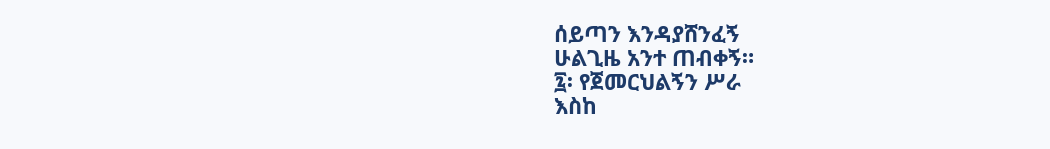ሰይጣን እንዳያሸንፈኝ
ሁልጊዜ አንተ ጠብቀኝ።
፯፡ የጀመርህልኝን ሥራ
እስከ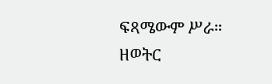ፍጻሜውም ሥራ።
ዘወትር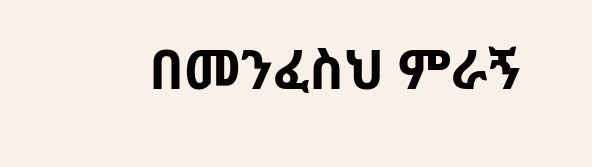በመንፈስህ ምራኝ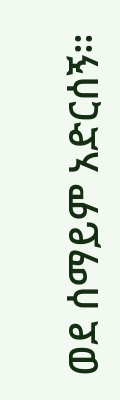ወደ ሰማይም አድርሰኝ።